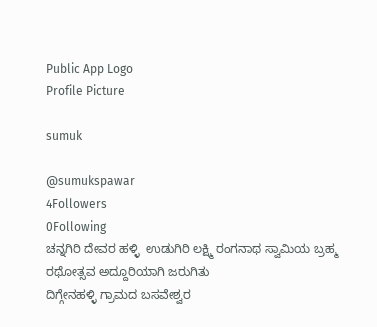Public App Logo
Profile Picture

sumuk

@sumukspawar
4Followers
0Following
ಚನ್ನಗಿರಿ ದೇವರ ಹಳ್ಳಿ  ಉಡುಗಿರಿ ಲಕ್ಷ್ಮಿ ರಂಗನಾಥ ಸ್ವಾಮಿಯ ಬ್ರಹ್ಮ ರಥೋತ್ಸವ ಅದ್ದೂರಿಯಾಗಿ ಜರುಗಿತು
ದಿಗ್ಗೇನಹಳ್ಳಿ ಗ್ರಾಮದ ಬಸವೇಶ್ವರ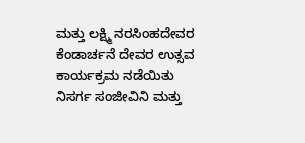ಮತ್ತು ಲಕ್ಷ್ಮಿ ನರಸಿಂಹದೇವರ ಕೆಂಡಾರ್ಚನೆ ದೇವರ ಉತ್ಸವ ಕಾರ್ಯಕ್ರಮ ನಡೆಯಿತು
ನಿಸರ್ಗ ಸಂಜೀವಿನಿ ಮತ್ತು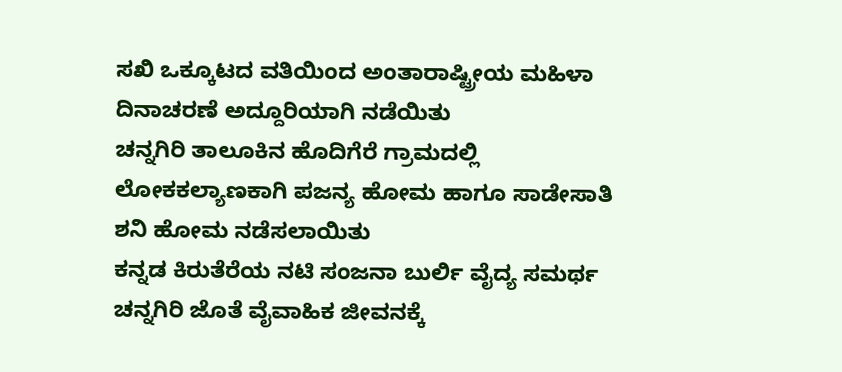ಸಖಿ ಒಕ್ಕೂಟದ ವತಿಯಿಂದ ಅಂತಾರಾಷ್ಟ್ರೀಯ ಮಹಿಳಾ ದಿನಾಚರಣೆ ಅದ್ದೂರಿಯಾಗಿ ನಡೆಯಿತು
ಚನ್ನಗಿರಿ ತಾಲೂಕಿನ ಹೊದಿಗೆರೆ ಗ್ರಾಮದಲ್ಲಿ ಲೋಕಕಲ್ಯಾಣಕಾಗಿ ಪಜನ್ಯ ಹೋಮ ಹಾಗೂ ಸಾಡೇಸಾತಿ ಶನಿ ಹೋಮ ನಡೆಸಲಾಯಿತು
ಕನ್ನಡ ಕಿರುತೆರೆಯ ನಟಿ ಸಂಜನಾ ಬುರ್ಲಿ ವೈದ್ಯ ಸಮರ್ಥ ಚನ್ನಗಿರಿ ಜೊತೆ ವೈವಾಹಿಕ ಜೀವನಕ್ಕೆ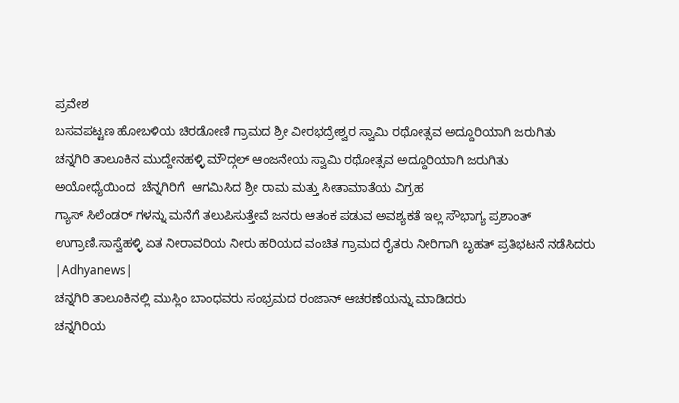ಪ್ರವೇಶ
ಬಸವಪಟ್ಟಣ ಹೋಬಳಿಯ ಚಿರಡೋಣಿ ಗ್ರಾಮದ ಶ್ರೀ ವೀರಭದ್ರೇಶ್ವರ ಸ್ವಾಮಿ ರಥೋತ್ಸವ ಅದ್ದೂರಿಯಾಗಿ ಜರುಗಿತು
ಚನ್ನಗಿರಿ ತಾಲೂಕಿನ ಮುದ್ದೇನಹಳ್ಳಿ ಮೌದ್ಗಲ್ ಆಂಜನೇಯ ಸ್ವಾಮಿ ರಥೋತ್ಸವ ಅದ್ದೂರಿಯಾಗಿ ಜರುಗಿತು
ಅಯೋಧ್ಯೆಯಿಂದ  ಚೆನ್ನಗಿರಿಗೆ  ಆಗಮಿಸಿದ ಶ್ರೀ ರಾಮ ಮತ್ತು ಸೀತಾಮಾತೆಯ ವಿಗ್ರಹ
ಗ್ಯಾಸ್ ಸಿಲೆಂಡರ್ ಗಳನ್ನು ಮನೆಗೆ ತಲುಪಿಸುತ್ತೇವೆ ಜನರು ಆತಂಕ ಪಡುವ ಅವಶ್ಯಕತೆ ಇಲ್ಲ ಸೌಭಾಗ್ಯ ಪ್ರಶಾಂತ್
ಉಗ್ರಾಣಿ.ಸಾಸ್ವೆಹಳ್ಳಿ ಏತ ನೀರಾವರಿಯ ನೀರು ಹರಿಯದ ವಂಚಿತ ಗ್ರಾಮದ ರೈತರು ನೀರಿಗಾಗಿ ಬೃಹತ್ ಪ್ರತಿಭಟನೆ ನಡೆಸಿದರು
|Adhyanews|
ಚನ್ನಗಿರಿ ತಾಲೂಕಿನಲ್ಲಿ ಮುಸ್ಲಿಂ ಬಾಂಧವರು ಸಂಭ್ರಮದ ರಂಜಾನ್ ಆಚರಣೆಯನ್ನು ಮಾಡಿದರು
ಚನ್ನಗಿರಿಯ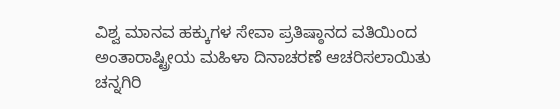ವಿಶ್ವ ಮಾನವ ಹಕ್ಕುಗಳ ಸೇವಾ ಪ್ರತಿಷ್ಠಾನದ ವತಿಯಿಂದ ಅಂತಾರಾಷ್ಟ್ರೀಯ ಮಹಿಳಾ ದಿನಾಚರಣೆ ಆಚರಿಸಲಾಯಿತು
ಚನ್ನಗಿರಿ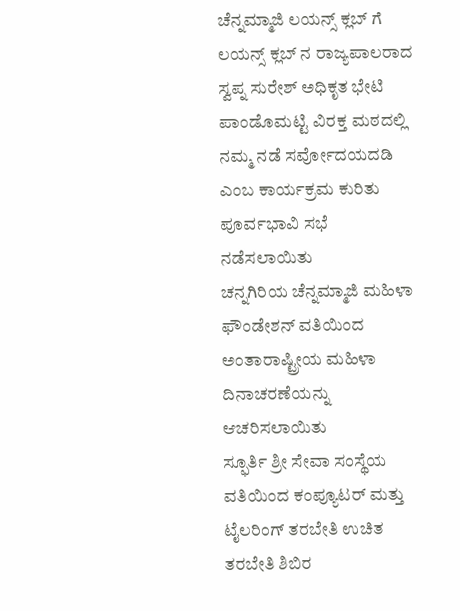ಚೆನ್ನಮ್ಮಾಜಿ ಲಯನ್ಸ್ ಕ್ಲಬ್ ಗೆ ಲಯನ್ಸ್ ಕ್ಲಬ್ ನ ರಾಜ್ಯಪಾಲರಾದ ಸ್ವಪ್ನ ಸುರೇಶ್ ಅಧಿಕೃತ ಭೇಟಿ
ಪಾಂಡೊಮಟ್ಟಿ ವಿರಕ್ತ ಮಠದಲ್ಲಿ ನಮ್ಮ ನಡೆ ಸರ್ವೋದಯದಡಿ ಎಂಬ ಕಾರ್ಯಕ್ರಮ ಕುರಿತು ಪೂರ್ವಭಾವಿ ಸಭೆ ನಡೆಸಲಾಯಿತು
ಚನ್ನಗಿರಿಯ ಚೆನ್ನಮ್ಮಾಜಿ ಮಹಿಳಾ ಫೌಂಡೇಶನ್ ವತಿಯಿಂದ ಅಂತಾರಾಷ್ಟ್ರೀಯ ಮಹಿಳಾ ದಿನಾಚರಣೆಯನ್ನು ಆಚರಿಸಲಾಯಿತು
ಸ್ಫೂರ್ತಿ ಶ್ರೀ ಸೇವಾ ಸಂಸ್ಥೆಯ ವತಿಯಿಂದ ಕಂಪ್ಯೂಟರ್ ಮತ್ತು ಟೈಲರಿಂಗ್ ತರಬೇತಿ ಉಚಿತ ತರಬೇತಿ ಶಿಬಿರ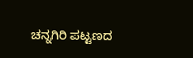ಚನ್ನಗಿರಿ ಪಟ್ಟಣದ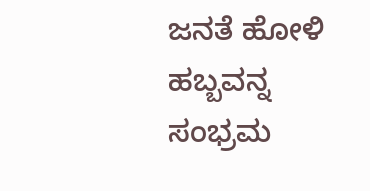ಜನತೆ ಹೋಳಿ ಹಬ್ಬವನ್ನ ಸಂಭ್ರಮ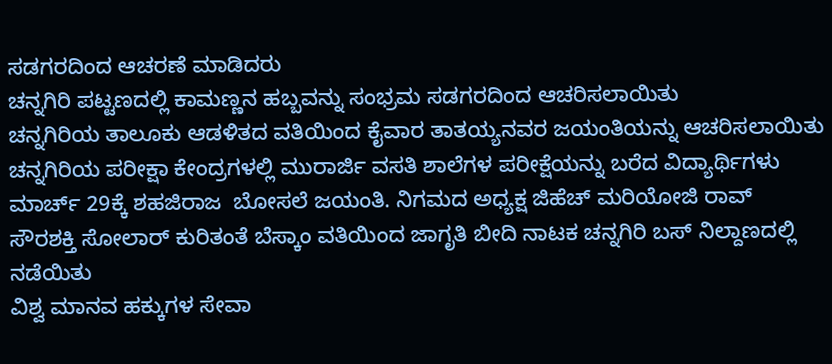ಸಡಗರದಿಂದ ಆಚರಣೆ ಮಾಡಿದರು
ಚನ್ನಗಿರಿ ಪಟ್ಟಣದಲ್ಲಿ ಕಾಮಣ್ಣನ ಹಬ್ಬವನ್ನು ಸಂಭ್ರಮ ಸಡಗರದಿಂದ ಆಚರಿಸಲಾಯಿತು
ಚನ್ನಗಿರಿಯ ತಾಲೂಕು ಆಡಳಿತದ ವತಿಯಿಂದ ಕೈವಾರ ತಾತಯ್ಯನವರ ಜಯಂತಿಯನ್ನು ಆಚರಿಸಲಾಯಿತು
ಚನ್ನಗಿರಿಯ ಪರೀಕ್ಷಾ ಕೇಂದ್ರಗಳಲ್ಲಿ ಮುರಾರ್ಜಿ ವಸತಿ ಶಾಲೆಗಳ ಪರೀಕ್ಷೆಯನ್ನು ಬರೆದ ವಿದ್ಯಾರ್ಥಿಗಳು
ಮಾರ್ಚ್ 29ಕ್ಕೆ ಶಹಜಿರಾಜ  ಬೋಸಲೆ ಜಯಂತಿ. ನಿಗಮದ ಅಧ್ಯಕ್ಷ ಜಿಹೆಚ್ ಮರಿಯೋಜಿ ರಾವ್
ಸೌರಶಕ್ತಿ ಸೋಲಾರ್ ಕುರಿತಂತೆ ಬೆಸ್ಕಾಂ ವತಿಯಿಂದ ಜಾಗೃತಿ ಬೀದಿ ನಾಟಕ ಚನ್ನಗಿರಿ ಬಸ್ ನಿಲ್ದಾಣದಲ್ಲಿ ನಡೆಯಿತು
ವಿಶ್ವ ಮಾನವ ಹಕ್ಕುಗಳ ಸೇವಾ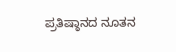ಪ್ರತಿಷ್ಠಾನದ ನೂತನ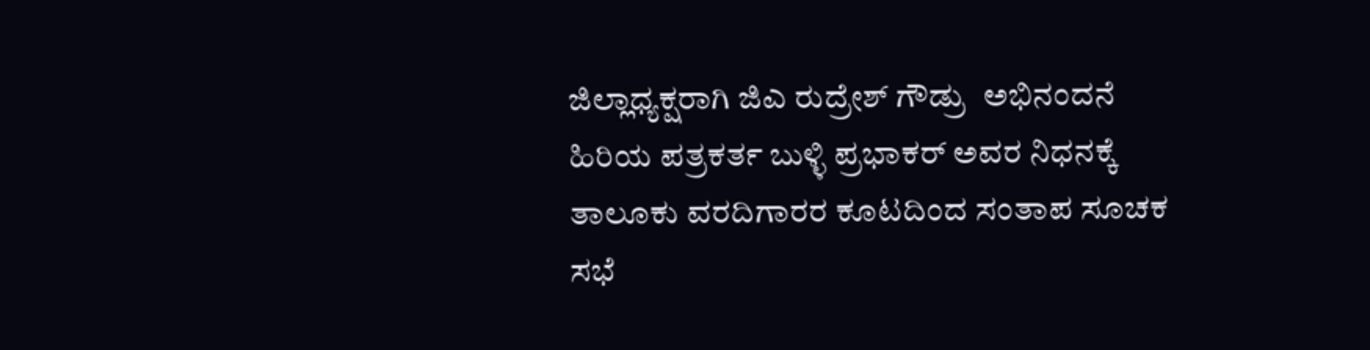ಜಿಲ್ಲಾಧ್ಯಕ್ಷರಾಗಿ ಜಿಎ ರುದ್ರೇಶ್ ಗೌಡ್ರು  ಅಭಿನಂದನೆ
ಹಿರಿಯ ಪತ್ರಕರ್ತ ಬುಳ್ಳಿ ಪ್ರಭಾಕರ್ ಅವರ ನಿಧನಕ್ಕೆ ತಾಲೂಕು ವರದಿಗಾರರ ಕೂಟದಿಂದ ಸಂತಾಪ ಸೂಚಕ ಸಭೆ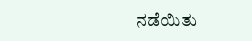ನಡೆಯಿತು